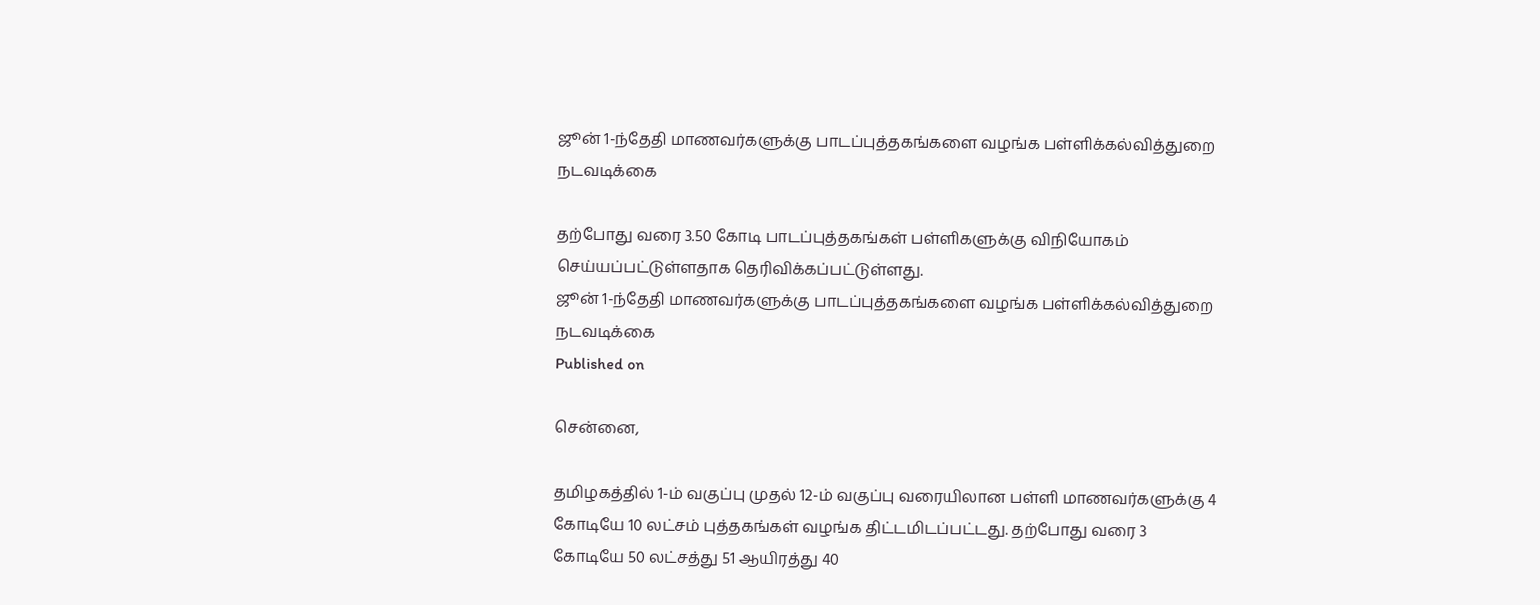ஜூன் 1-ந்தேதி மாணவர்களுக்கு பாடப்புத்தகங்களை வழங்க பள்ளிக்கல்வித்துறை நடவடிக்கை

தற்போது வரை 3.50 கோடி பாடப்புத்தகங்கள் பள்ளிகளுக்கு விநியோகம் செய்யப்பட்டுள்ளதாக தெரிவிக்கப்பட்டுள்ளது.
ஜூன் 1-ந்தேதி மாணவர்களுக்கு பாடப்புத்தகங்களை வழங்க பள்ளிக்கல்வித்துறை நடவடிக்கை
Published on

சென்னை,

தமிழகத்தில் 1-ம் வகுப்பு முதல் 12-ம் வகுப்பு வரையிலான பள்ளி மாணவர்களுக்கு 4 கோடியே 10 லட்சம் புத்தகங்கள் வழங்க திட்டமிடப்பட்டது. தற்போது வரை 3 கோடியே 50 லட்சத்து 51 ஆயிரத்து 40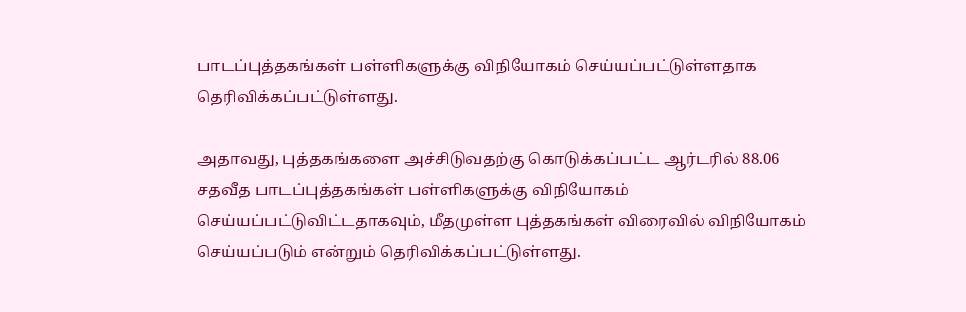பாடப்புத்தகங்கள் பள்ளிகளுக்கு விநியோகம் செய்யப்பட்டுள்ளதாக தெரிவிக்கப்பட்டுள்ளது.

அதாவது, புத்தகங்களை அச்சிடுவதற்கு கொடுக்கப்பட்ட ஆர்டரில் 88.06 சதவீத பாடப்புத்தகங்கள் பள்ளிகளுக்கு விநியோகம் செய்யப்பட்டுவிட்டதாகவும், மீதமுள்ள புத்தகங்கள் விரைவில் விநியோகம் செய்யப்படும் என்றும் தெரிவிக்கப்பட்டுள்ளது.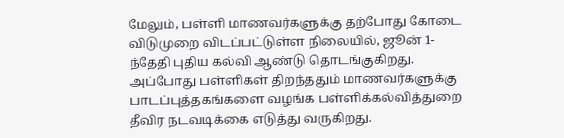மேலும், பள்ளி மாணவர்களுக்கு தற்போது கோடை விடுமுறை விடப்பட்டுள்ள நிலையில், ஜூன் 1-ந்தேதி புதிய கல்வி ஆண்டு தொடங்குகிறது. அப்போது பள்ளிகள் திறந்ததும் மாணவர்களுக்கு பாடப்புத்தகங்களை வழங்க பள்ளிக்கல்வித்துறை தீவிர நடவடிக்கை எடுத்து வருகிறது.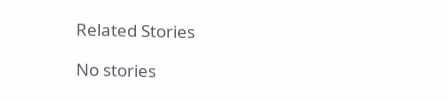Related Stories

No stories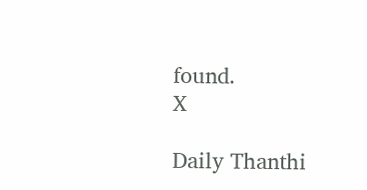found.
X

Daily Thanthi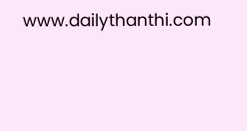www.dailythanthi.com